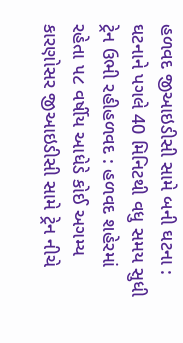હળવદ જીઆઇડીસી સામે બની ઘટના : ઘટનાને પગલે 40 મિનિટથી વધુ સમય સુધી ટ્રેન ઉભી રહીહળવદ : હળવદ શહેરમાં રહેતા ૫૮ વર્ષીય આધેડે કોઈ અગમ્ય કારણોસર જીઆઇડીસી સામે ટ્રેન નીચે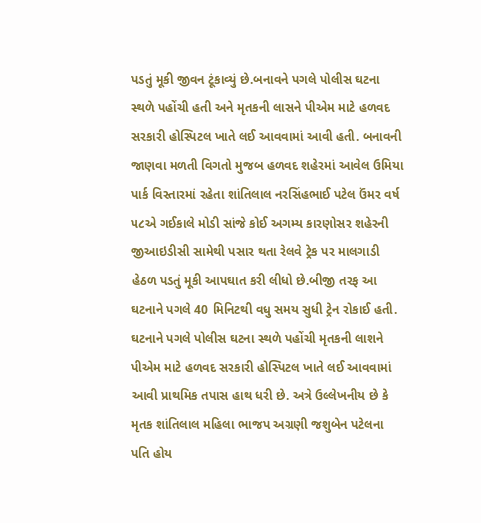પડતું મૂકી જીવન ટૂંકાવ્યું છે.બનાવને પગલે પોલીસ ઘટના સ્થળે પહોંચી હતી અને મૃતકની લાસને પીએમ માટે હળવદ સરકારી હોસ્પિટલ ખાતે લઈ આવવામાં આવી હતી. બનાવની જાણવા મળતી વિગતો મુજબ હળવદ શહેરમાં આવેલ ઉમિયા પાર્ક વિસ્તારમાં રહેતા શાંતિલાલ નરસિંહભાઈ પટેલ ઉંમર વર્ષ ૫૮એ ગઈકાલે મોડી સાંજે કોઈ અગમ્ય કારણોસર શહેરની જીઆઇડીસી સામેથી પસાર થતા રેલવે ટ્રેક પર માલગાડી હેઠળ પડતું મૂકી આપઘાત કરી લીધો છે.બીજી તરફ આ ઘટનાને પગલે 40 મિનિટથી વધુ સમય સુધી ટ્રેન રોકાઈ હતી. ઘટનાને પગલે પોલીસ ઘટના સ્થળે પહોંચી મૃતકની લાશને પીએમ માટે હળવદ સરકારી હોસ્પિટલ ખાતે લઈ આવવામાં આવી પ્રાથમિક તપાસ હાથ ધરી છે. અત્રે ઉલ્લેખનીય છે કે મૃતક શાંતિલાલ મહિલા ભાજપ અગ્રણી જશુબેન પટેલના પતિ હોય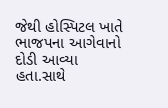જેથી હોસ્પિટલ ખાતે ભાજપના આગેવાનો દોડી આવ્યા હતા.સાથે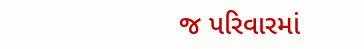જ પરિવારમાં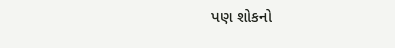પણ શોકનો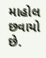માહોલ છવાયો છે.